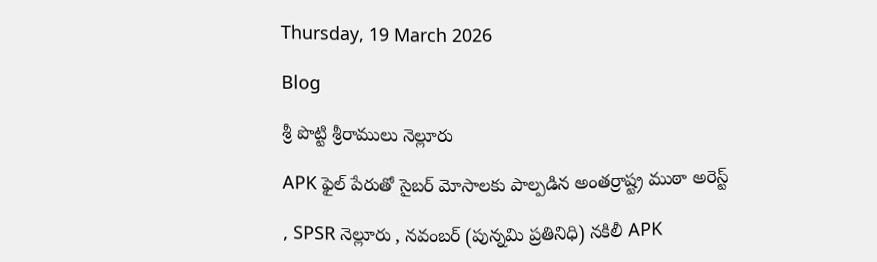Thursday, 19 March 2026

Blog

శ్రీ పొట్టి శ్రీరాములు నెల్లూరు

APK ఫైల్ పేరుతో సైబర్ మోసాలకు పాల్పడిన అంతర్రాష్ట్ర ముఠా అరెస్ట్

, SPSR నెల్లూరు , నవంబర్ (పున్నమి ప్రతినిధి) నకిలీ APK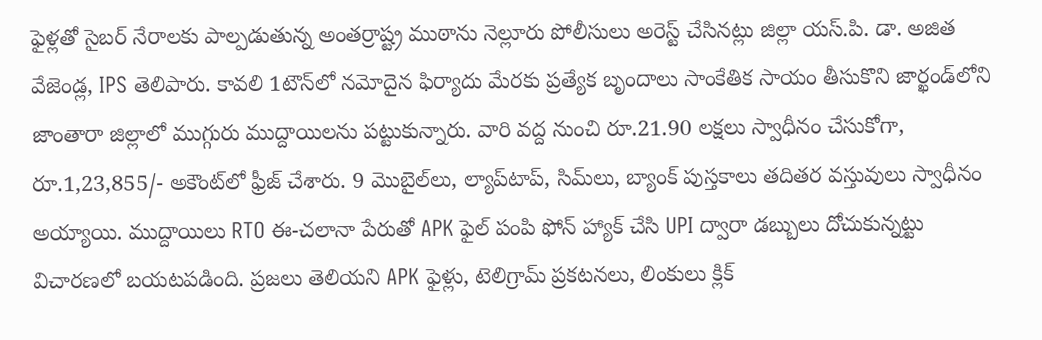ఫైళ్లతో సైబర్ నేరాలకు పాల్పడుతున్న అంతర్రాష్ట్ర ముఠాను నెల్లూరు పోలీసులు అరెస్ట్ చేసినట్లు జిల్లా యస్‌.పి. డా. అజిత వేజెండ్ల, IPS తెలిపారు. కావలి 1టౌన్‌లో నమోదైన ఫిర్యాదు మేరకు ప్రత్యేక బృందాలు సాంకేతిక సాయం తీసుకొని జార్ఖండ్‌లోని జాంతారా జిల్లాలో ముగ్గురు ముద్దాయిలను పట్టుకున్నారు. వారి వద్ద నుంచి రూ.21.90 లక్షలు స్వాధీనం చేసుకోగా, రూ.1,23,855/- అకౌంట్‌లో ఫ్రీజ్ చేశారు. 9 మొబైల్‌లు, ల్యాప్‌టాప్, సిమ్‌లు, బ్యాంక్ పుస్తకాలు తదితర వస్తువులు స్వాధీనం అయ్యాయి. ముద్దాయిలు RTO ఈ-చలానా పేరుతో APK ఫైల్ పంపి ఫోన్ హ్యాక్ చేసి UPI ద్వారా డబ్బులు దోచుకున్నట్టు విచారణలో బయటపడింది. ప్రజలు తెలియని APK ఫైళ్లు, టెలిగ్రామ్ ప్రకటనలు, లింకులు క్లిక్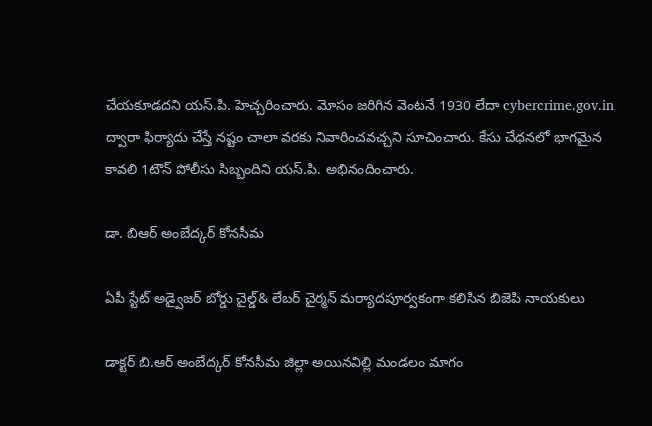చేయకూడదని యస్‌.పి. హెచ్చరించారు. మోసం జరిగిన వెంటనే 1930 లేదా cybercrime.gov.in ద్వారా ఫిర్యాదు చేస్తే నష్టం చాలా వరకు నివారించవచ్చని సూచించారు. కేసు చేధనలో భాగమైన కావలి 1టౌన్ పోలీసు సిబ్బందిని యస్‌.పి. అభినందించారు.

డా. బిఆర్ అంబేద్కర్ కోనసీమ

ఏపీ స్టేట్ అడ్వైజర్ బోర్డు చైల్డ్& లేబర్ చైర్మన్ మర్యాదపూర్వకంగా కలిసిన బిజెపి నాయకులు

డాక్టర్ బి.ఆర్ అంబేద్కర్ కోనసీమ జిల్లా అయినవిల్లి మండలం మాగం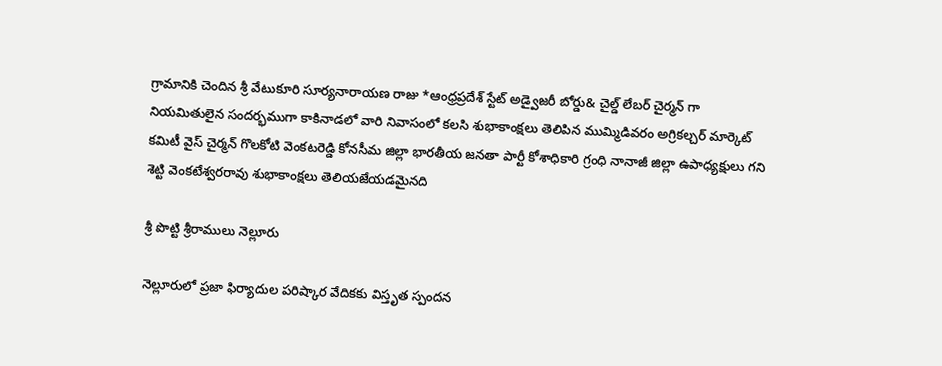గ్రామానికి చెందిన శ్రీ వేటుకూరి సూర్యనారాయణ రాజు *ఆంధ్రప్రదేశ్ స్టేట్ అడ్వైజరీ బోర్డు& చైల్డ్ లేబర్ చైర్మన్ గా నియమితులైన సందర్భముగా కాకినాడలో వారి నివాసంలో కలసి శుభాకాంక్షలు తెలిపిన ముమ్మిడివరం అగ్రికల్చర్ మార్కెట్ కమిటీ వైస్ చైర్మన్ గొలకోటి వెంకటరెడ్డి కోనసీమ జిల్లా భారతీయ జనతా పార్టీ కోశాధికారి గ్రంధి నానాజీ జిల్లా ఉపాధ్యక్షులు గని శెట్టి వెంకటేశ్వరరావు శుభాకాంక్షలు తెలియజేయడమైనది

శ్రీ పొట్టి శ్రీరాములు నెల్లూరు

నెల్లూరులో ప్రజా ఫిర్యాదుల పరిష్కార వేదికకు విస్తృత స్పందన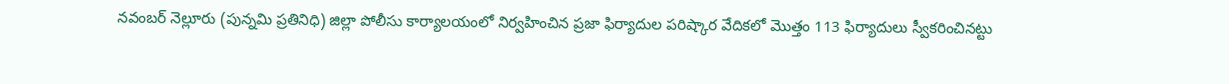నవంబర్ నెల్లూరు (పున్నమి ప్రతినిధి) జిల్లా పోలీసు కార్యాలయంలో నిర్వహించిన ప్రజా ఫిర్యాదుల పరిష్కార వేదికలో మొత్తం 113 ఫిర్యాదులు స్వీకరించినట్టు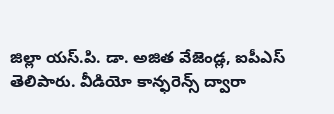జిల్లా యస్.పి. డా. అజిత వేజెండ్ల, ఐపీఎస్ తెలిపారు. వీడియో కాన్ఫరెన్స్ ద్వారా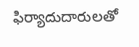ఫిర్యాదుదారులతో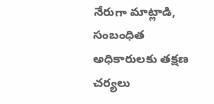నేరుగా మాట్లాడి, సంబంధిత అధికారులకు తక్షణ చర్యలు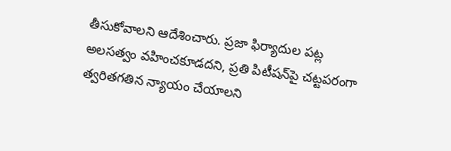తీసుకోవాలని ఆదేశించారు. ప్రజా ఫిర్యాదుల పట్ల అలసత్వం వహించకూడదని, ప్రతి పిటీషన్‌పై చట్టపరంగా త్వరితగతిన న్యాయం చేయాలని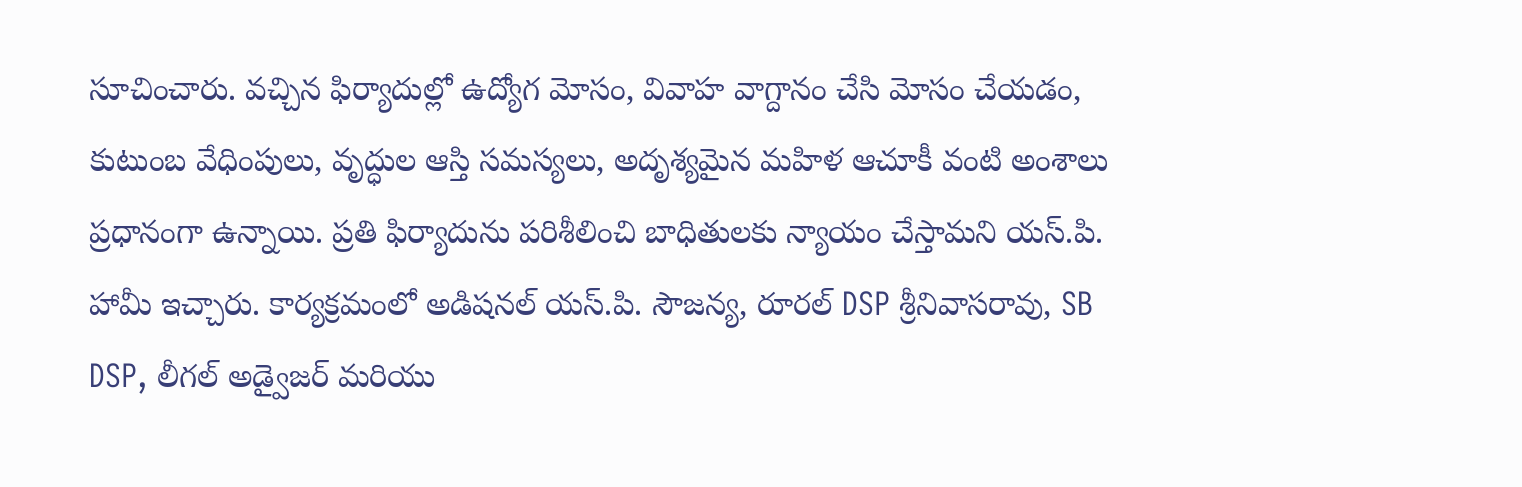సూచించారు. వచ్చిన ఫిర్యాదుల్లో ఉద్యోగ మోసం, వివాహ వాగ్దానం చేసి మోసం చేయడం, కుటుంబ వేధింపులు, వృద్ధుల ఆస్తి సమస్యలు, అదృశ్యమైన మహిళ ఆచూకీ వంటి అంశాలు ప్రధానంగా ఉన్నాయి. ప్రతి ఫిర్యాదును పరిశీలించి బాధితులకు న్యాయం చేస్తామని యస్.పి. హామీ ఇచ్చారు. కార్యక్రమంలో అడిషనల్ యస్.పి. సౌజన్య, రూరల్ DSP శ్రీనివాసరావు, SB DSP, లీగల్ అడ్వైజర్ మరియు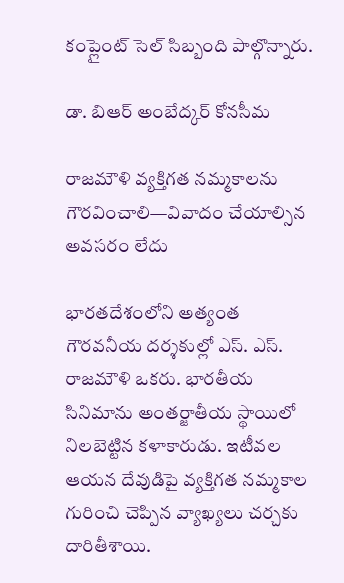కంప్లైంట్ సెల్ సిబ్బంది పాల్గొన్నారు.

డా. బిఆర్ అంబేద్కర్ కోనసీమ

రాజమౌళి వ్యక్తిగత నమ్మకాలను గౌరవించాలి—వివాదం చేయాల్సిన అవసరం లేదు

భారతదేశంలోని అత్యంత గౌరవనీయ దర్శకుల్లో ఎస్. ఎస్. రాజమౌళి ఒకరు. భారతీయ సినిమాను అంతర్జాతీయ స్థాయిలో నిలబెట్టిన కళాకారుడు. ఇటీవల ఆయన దేవుడిపై వ్యక్తిగత నమ్మకాల గురించి చెప్పిన వ్యాఖ్యలు చర్చకు దారితీశాయి.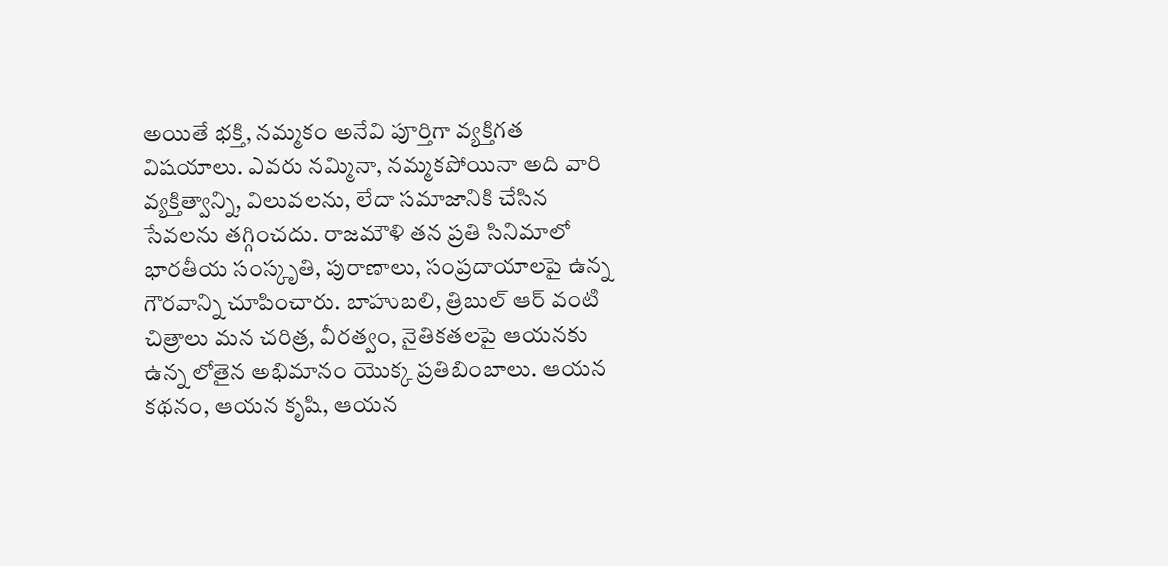అయితే భక్తి, నమ్మకం అనేవి పూర్తిగా వ్యక్తిగత విషయాలు. ఎవరు నమ్మినా, నమ్మకపోయినా అది వారి వ్యక్తిత్వాన్ని, విలువలను, లేదా సమాజానికి చేసిన సేవలను తగ్గించదు. రాజమౌళి తన ప్రతి సినిమాలో భారతీయ సంస్కృతి, పురాణాలు, సంప్రదాయాలపై ఉన్న గౌరవాన్ని చూపించారు. బాహుబలి, త్రిబుల్ ఆర్ వంటి చిత్రాలు మన చరిత్ర, వీరత్వం, నైతికతలపై ఆయనకు ఉన్న లోతైన అభిమానం యొక్క ప్రతిబింబాలు. ఆయన కథనం, ఆయన కృషి, ఆయన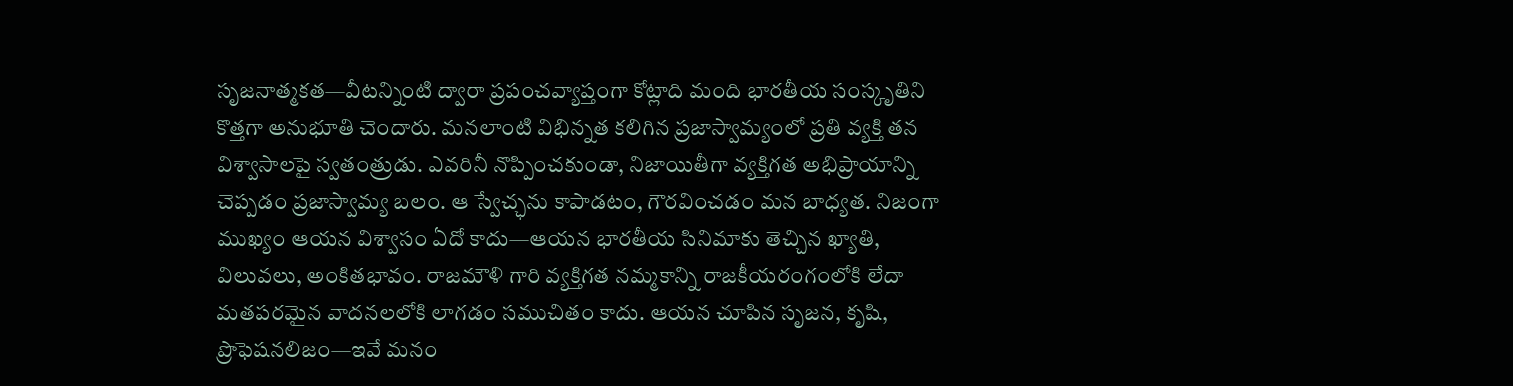సృజనాత్మకత—వీటన్నింటి ద్వారా ప్రపంచవ్యాప్తంగా కోట్లాది మంది భారతీయ సంస్కృతిని కొత్తగా అనుభూతి చెందారు. మనలాంటి విభిన్నత కలిగిన ప్రజాస్వామ్యంలో ప్రతి వ్యక్తి తన విశ్వాసాలపై స్వతంత్రుడు. ఎవరినీ నొప్పించకుండా, నిజాయితీగా వ్యక్తిగత అభిప్రాయాన్ని చెప్పడం ప్రజాస్వామ్య బలం. ఆ స్వేచ్ఛను కాపాడటం, గౌరవించడం మన బాధ్యత. నిజంగా ముఖ్యం ఆయన విశ్వాసం ఏదో కాదు—ఆయన భారతీయ సినిమాకు తెచ్చిన ఖ్యాతి, విలువలు, అంకితభావం. రాజమౌళి గారి వ్యక్తిగత నమ్మకాన్ని రాజకీయరంగంలోకి లేదా మతపరమైన వాదనలలోకి లాగడం సముచితం కాదు. ఆయన చూపిన సృజన, కృషి, ప్రొఫెషనలిజం—ఇవే మనం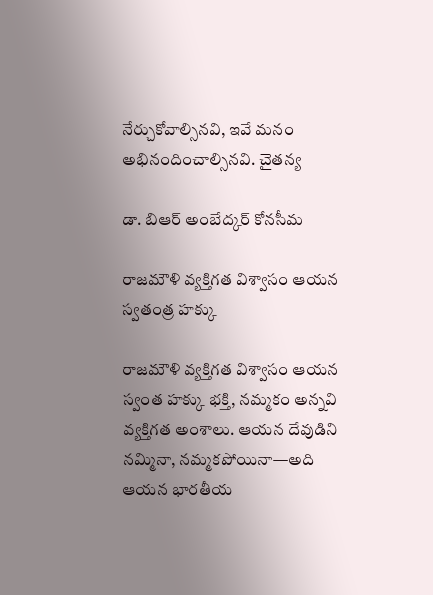నేర్చుకోవాల్సినవి, ఇవే మనం అభినందించాల్సినవి. చైతన్య

డా. బిఆర్ అంబేద్కర్ కోనసీమ

రాజమౌళి వ్యక్తిగత విశ్వాసం ఆయన స్వతంత్ర హక్కు

రాజమౌళి వ్యక్తిగత విశ్వాసం ఆయన స్వంత హక్కు భక్తి, నమ్మకం అన్నవి వ్యక్తిగత అంశాలు. ఆయన దేవుడిని నమ్మినా, నమ్మకపోయినా—అది ఆయన భారతీయ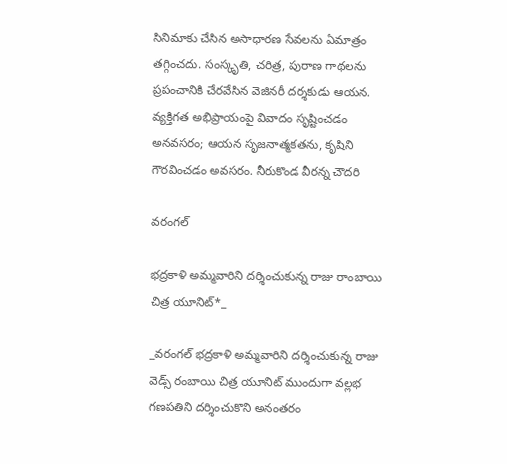సినిమాకు చేసిన అసాధారణ సేవలను ఏమాత్రం తగ్గించదు. సంస్కృతి, చరిత్ర, పురాణ గాథలను ప్రపంచానికి చేరవేసిన వెజినరీ దర్శకుడు ఆయన. వ్యక్తిగత అభిప్రాయంపై వివాదం సృష్టించడం అనవసరం; ఆయన సృజనాత్మకతను, కృషిని గౌరవించడం అవసరం. నీరుకొండ వీరన్న చౌదరి

వరంగల్

భద్రకాళి అమ్మవారిని దర్శించుకున్న రాజు రాంబాయి చిత్ర యూనిట్*_

_వరంగల్ భద్రకాళి అమ్మవారిని దర్శించుకున్న రాజు వెడ్స్ రంబాయి చిత్ర యూనిట్ ముందుగా వల్లభ గణపతిని దర్శించుకొని అనంతరం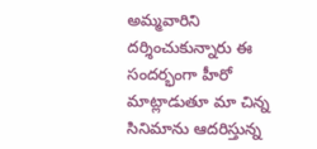అమ్మవారిని దర్శించుకున్నారు ఈ సందర్భంగా హీరో మాట్లాడుతూ మా చిన్న సినిమాను ఆదరిస్తున్న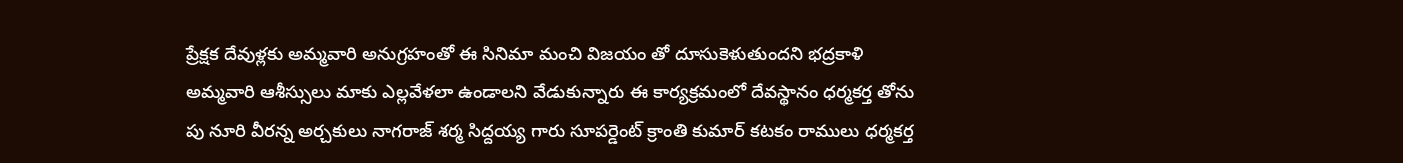ప్రేక్షక దేవుళ్లకు అమ్మవారి అనుగ్రహంతో ఈ సినిమా మంచి విజయం తో దూసుకెళుతుందని భద్రకాళి అమ్మవారి ఆశీస్సులు మాకు ఎల్లవేళలా ఉండాలని వేడుకున్నారు ఈ కార్యక్రమంలో దేవస్థానం ధర్మకర్త తోను పు నూరి వీరన్న అర్చకులు నాగరాజ్ శర్మ సిద్దయ్య గారు సూపర్డెంట్ క్రాంతి కుమార్ కటకం రాములు ధర్మకర్త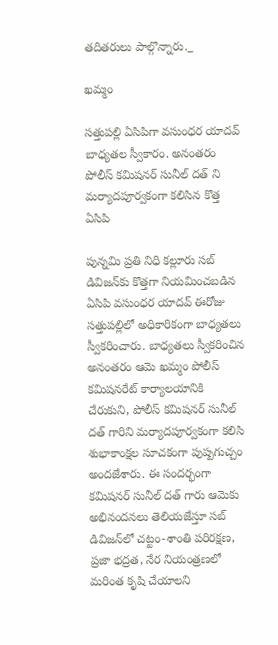తదితరులు పాల్గొన్నారు._

ఖమ్మం

సత్తుపల్లి ఏసిపిగా వసుంధర యాదవ్ బాధ్యతల స్వీకారం. అనంతరం పోలీస్ కమిషనర్ సునీల్ దత్ ని మర్యాదపూర్వకంగా కలిసిన కొత్త ఏసిపి

పున్నమి ప్రతి నిధి కల్లూరు సబ్ డివిజన్‌కు కొత్తగా నియమించబడిన ఏసిపి వసుంధర యాదవ్ ఈరోజు సత్తుపల్లిలో అధికారికంగా బాధ్యతలు స్వీకరించారు. బాధ్యతలు స్వీకరించిన అనంతరం ఆమె ఖమ్మం పోలీస్ కమిషనరేట్ కార్యాలయానికి చేరుకుని, పోలీస్ కమిషనర్ సునీల్ దత్ గారిని మర్యాదపూర్వకంగా కలిసి శుభాకాంక్షల సూచకంగా పుష్పగుచ్చం అందజేశారు. ఈ సందర్భంగా కమిషనర్ సునీల్ దత్ గారు ఆమెకు అభినందనలు తెలియజేస్తూ సబ్ డివిజన్‌లో చట్టం-శాంతి పరిరక్షణ, ప్రజా భద్రత, నేర నియంత్రణలో మరింత కృషి చేయాలని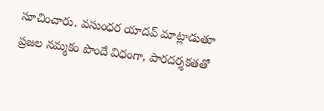సూచించారు. వసుంధర యాదవ్ మాట్లాడుతూ ప్రజల నమ్మకం పొందే విధంగా, పారదర్శకతతో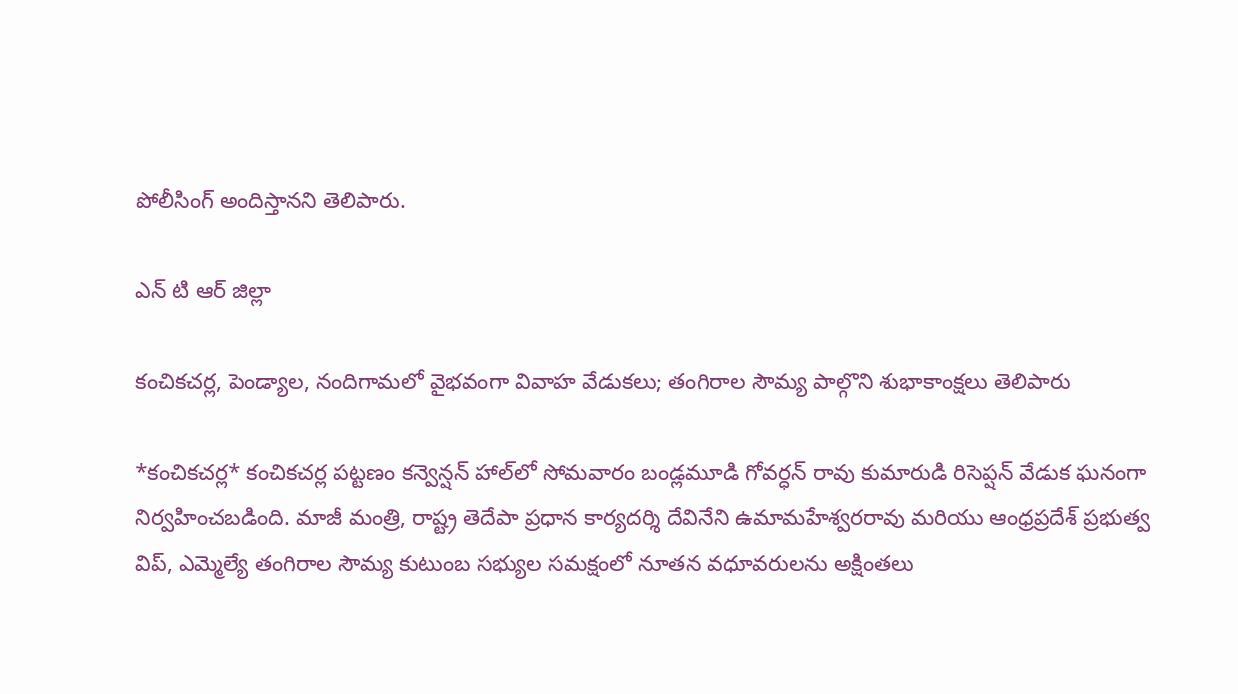పోలీసింగ్ అందిస్తానని తెలిపారు.

ఎన్ టి ఆర్ జిల్లా

కంచికచర్ల, పెండ్యాల, నందిగామలో వైభవంగా వివాహ వేడుకలు; తంగిరాల సౌమ్య పాల్గొని శుభాకాంక్షలు తెలిపారు

*కంచికచర్ల* కంచికచర్ల పట్టణం కన్వెన్షన్ హాల్‌లో సోమవారం బండ్లమూడి గోవర్ధన్ రావు కుమారుడి రిసెప్షన్ వేడుక ఘనంగా నిర్వహించబడింది. మాజీ మంత్రి, రాష్ట్ర తెదేపా ప్రధాన కార్యదర్శి దేవినేని ఉమామహేశ్వరరావు మరియు ఆంధ్రప్రదేశ్ ప్రభుత్వ విప్, ఎమ్మెల్యే తంగిరాల సౌమ్య కుటుంబ సభ్యుల సమక్షంలో నూతన వధూవరులను అక్షింతలు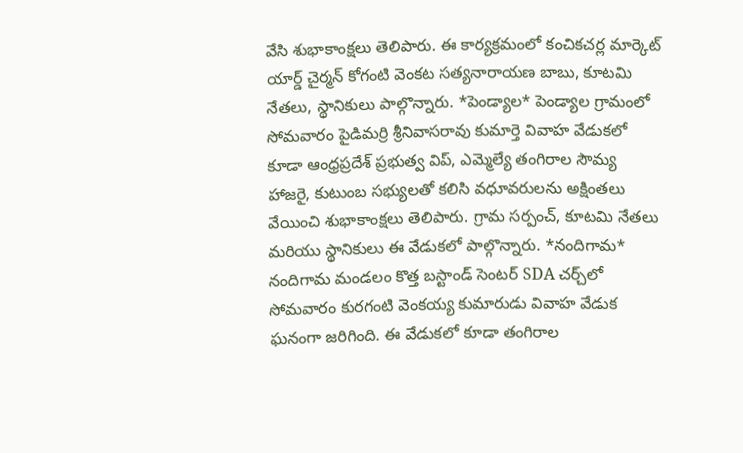వేసి శుభాకాంక్షలు తెలిపారు. ఈ కార్యక్రమంలో కంచికచర్ల మార్కెట్ యార్డ్ చైర్మన్ కోగంటి వెంకట సత్యనారాయణ బాబు, కూటమి నేతలు, స్థానికులు పాల్గొన్నారు. *పెండ్యాల* పెండ్యాల గ్రామంలో సోమవారం పైడిమర్రి శ్రీనివాసరావు కుమార్తె వివాహ వేడుకలో కూడా ఆంధ్రప్రదేశ్ ప్రభుత్వ విప్, ఎమ్మెల్యే తంగిరాల సౌమ్య హాజరై, కుటుంబ సభ్యులతో కలిసి వధూవరులను అక్షింతలు వేయించి శుభాకాంక్షలు తెలిపారు. గ్రామ సర్పంచ్, కూటమి నేతలు మరియు స్థానికులు ఈ వేడుకలో పాల్గొన్నారు. *నందిగామ* నందిగామ మండలం కొత్త బస్టాండ్ సెంటర్ SDA చర్చ్‌లో సోమవారం కురగంటి వెంకయ్య కుమారుడు వివాహ వేడుక ఘనంగా జరిగింది. ఈ వేడుకలో కూడా తంగిరాల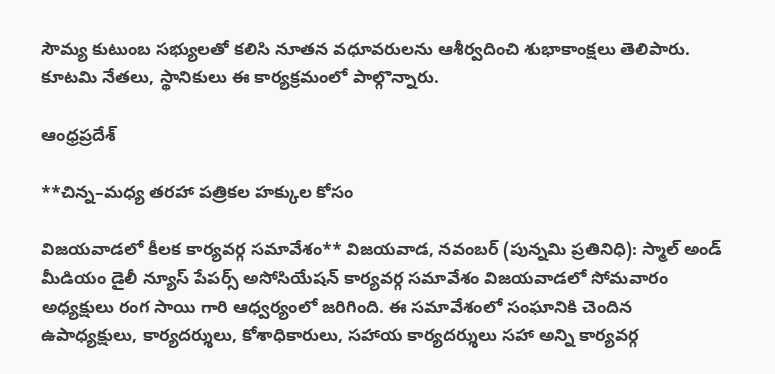సౌమ్య కుటుంబ సభ్యులతో కలిసి నూతన వధూవరులను ఆశీర్వదించి శుభాకాంక్షలు తెలిపారు. కూటమి నేతలు, స్థానికులు ఈ కార్యక్రమంలో పాల్గొన్నారు.

ఆంధ్రప్రదేశ్

**చిన్న–మధ్య తరహా పత్రికల హక్కుల కోసం

విజయవాడలో కీలక కార్యవర్గ సమావేశం** విజయవాడ, నవంబర్ (పున్నమి ప్రతినిధి): స్మాల్ అండ్ మీడియం డైలీ న్యూస్ పేపర్స్ అసోసియేషన్ కార్యవర్గ సమావేశం విజయవాడలో సోమవారం అధ్యక్షులు రంగ సాయి గారి ఆధ్వర్యంలో జరిగింది. ఈ సమావేశంలో సంఘానికి చెందిన ఉపాధ్యక్షులు, కార్యదర్శులు, కోశాధికారులు, సహాయ కార్యదర్శులు సహా అన్ని కార్యవర్గ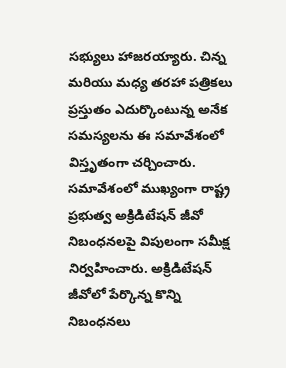సభ్యులు హాజరయ్యారు. చిన్న మరియు మధ్య తరహా పత్రికలు ప్రస్తుతం ఎదుర్కొంటున్న అనేక సమస్యలను ఈ సమావేశంలో విస్తృతంగా చర్చించారు. సమావేశంలో ముఖ్యంగా రాష్ట్ర ప్రభుత్వ అక్రిడిటేషన్ జీవో నిబంధనలపై విపులంగా సమీక్ష నిర్వహించారు. అక్రిడిటేషన్ జీవోలో పేర్కొన్న కొన్ని నిబంధనలు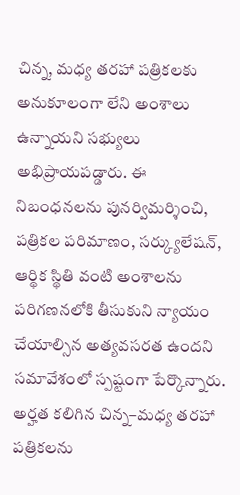చిన్న, మధ్య తరహా పత్రికలకు అనుకూలంగా లేని అంశాలు ఉన్నాయని సభ్యులు అభిప్రాయపడ్డారు. ఈ నిబంధనలను పునర్విమర్శించి, పత్రికల పరిమాణం, సర్క్యులేషన్, ఆర్థిక స్థితి వంటి అంశాలను పరిగణనలోకి తీసుకుని న్యాయం చేయాల్సిన అత్యవసరత ఉందని సమావేశంలో స్పష్టంగా పేర్కొన్నారు. అర్హత కలిగిన చిన్న–మధ్య తరహా పత్రికలను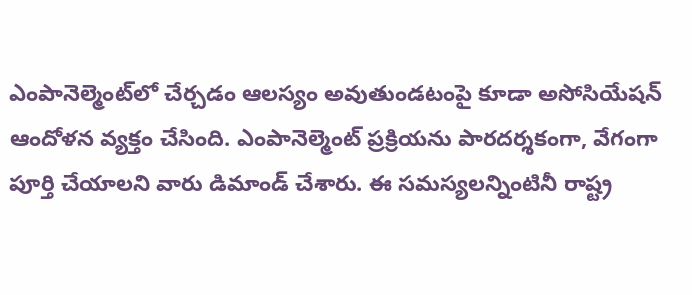ఎంపానెల్మెంట్‌లో చేర్చడం ఆలస్యం అవుతుండటంపై కూడా అసోసియేషన్ ఆందోళన వ్యక్తం చేసింది. ఎంపానెల్మెంట్ ప్రక్రియను పారదర్శకంగా, వేగంగా పూర్తి చేయాలని వారు డిమాండ్ చేశారు. ఈ సమస్యలన్నింటినీ రాష్ట్ర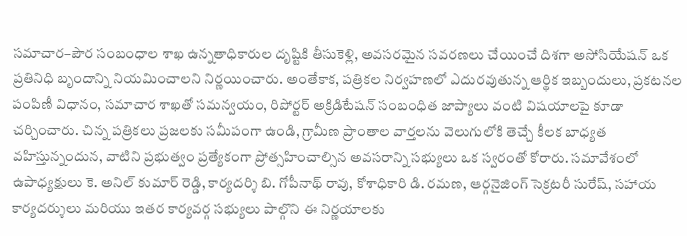సమాచార–పౌర సంబంధాల శాఖ ఉన్నతాధికారుల దృష్టికి తీసుకెళ్లి, అవసరమైన సవరణలు చేయించే దిశగా అసోసియేషన్ ఒక ప్రతినిధి బృందాన్ని నియమించాలని నిర్ణయించారు. అంతేకాక, పత్రికల నిర్వహణలో ఎదురవుతున్న ఆర్థిక ఇబ్బందులు, ప్రకటనల పంపిణీ విధానం, సమాచార శాఖతో సమన్వయం, రిపోర్టర్ అక్రిడిటేషన్ సంబంధిత జాప్యాలు వంటి విషయాలపై కూడా చర్చించారు. చిన్న పత్రికలు ప్రజలకు సమీపంగా ఉండి, గ్రామీణ ప్రాంతాల వార్తలను వెలుగులోకి తెచ్చే కీలక బాధ్యత వహిస్తున్నందున, వాటిని ప్రభుత్వం ప్రత్యేకంగా ప్రోత్సహించాల్సిన అవసరాన్ని సభ్యులు ఒక స్వరంతో కోరారు. సమావేశంలో ఉపాధ్యక్షులు కె. అనిల్ కుమార్ రెడ్డి, కార్యదర్శి బి. గోపీనాథ్ రావు, కోశాధికారి డి. రమణ, ఆర్గనైజింగ్ సెక్రటరీ సురేష్, సహాయ కార్యదర్శులు మరియు ఇతర కార్యవర్గ సభ్యులు పాల్గొని ఈ నిర్ణయాలకు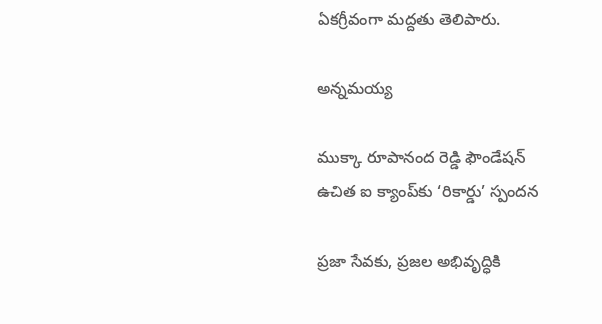ఏకగ్రీవంగా మద్దతు తెలిపారు.

అన్నమయ్య

ముక్కా రూపానంద రెడ్డి ఫౌండేషన్ ఉచిత ఐ క్యాంప్‌కు ‘రికార్డు’ స్పందన

ప్రజా సేవకు, ప్రజల అభివృద్ధికి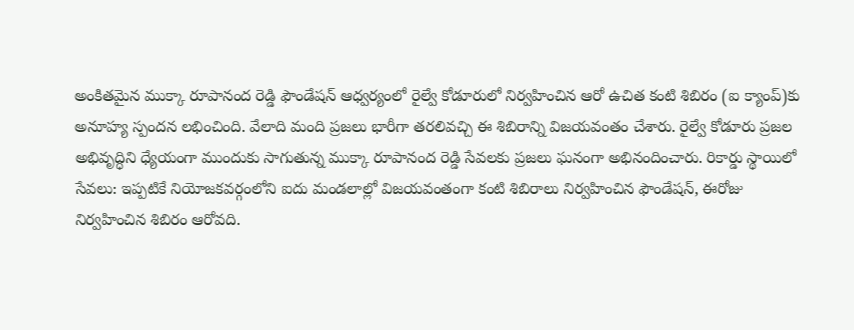అంకితమైన ముక్కా రూపానంద రెడ్డి ఫౌండేషన్ ఆధ్వర్యంలో రైల్వే కోడూరులో నిర్వహించిన ఆరో ఉచిత కంటి శిబిరం (ఐ క్యాంప్)కు అనూహ్య స్పందన లభించింది. వేలాది మంది ప్రజలు భారీగా తరలివచ్చి ఈ శిబిరాన్ని విజయవంతం చేశారు. రైల్వే కోడూరు ప్రజల అభివృద్ధిని ధ్యేయంగా ముందుకు సాగుతున్న ముక్కా రూపానంద రెడ్డి సేవలకు ప్రజలు ఘనంగా అభినందించారు. రికార్డు స్థాయిలో సేవలు: ఇప్పటికే నియోజకవర్గంలోని ఐదు మండలాల్లో విజయవంతంగా కంటి శిబిరాలు నిర్వహించిన ఫౌండేషన్, ఈరోజు నిర్వహించిన శిబిరం ఆరోవది.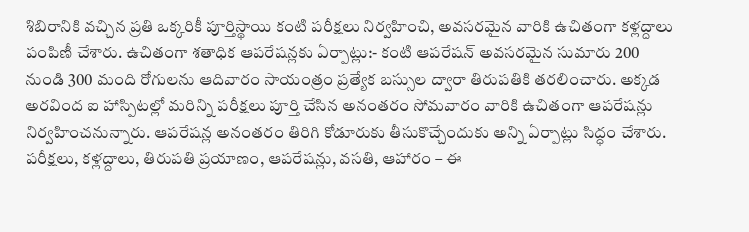శిబిరానికి వచ్చిన ప్రతి ఒక్కరికీ పూర్తిస్థాయి కంటి పరీక్షలు నిర్వహించి, అవసరమైన వారికి ఉచితంగా కళ్లద్దాలు పంపిణీ చేశారు. ఉచితంగా శతాధిక ఆపరేషన్లకు ఏర్పాట్లు:- కంటి ఆపరేషన్ అవసరమైన సుమారు 200 నుండి 300 మంది రోగులను ఆదివారం సాయంత్రం ప్రత్యేక బస్సుల ద్వారా తిరుపతికి తరలించారు. అక్కడ అరవింద ఐ హాస్పిటల్లో మరిన్ని పరీక్షలు పూర్తి చేసిన అనంతరం సోమవారం వారికి ఉచితంగా ఆపరేషన్లు నిర్వహించనున్నారు. ఆపరేషన్ల అనంతరం తిరిగి కోడూరుకు తీసుకొచ్చేందుకు అన్ని ఏర్పాట్లు సిద్ధం చేశారు. పరీక్షలు, కళ్లద్దాలు, తిరుపతి ప్రయాణం, ఆపరేషన్లు, వసతి, ఆహారం – ఈ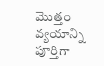మొత్తం వ్యయాన్ని పూర్తిగా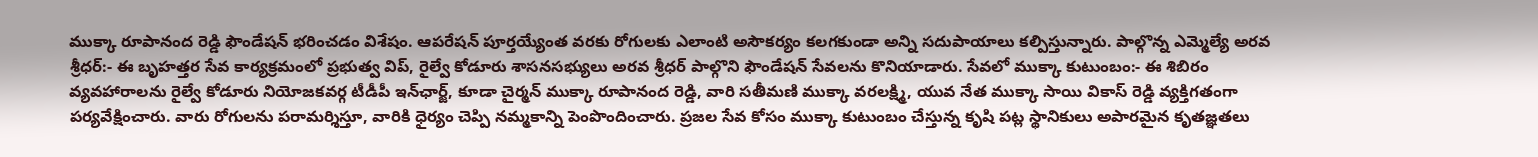ముక్కా రూపానంద రెడ్డి ఫౌండేషన్ భరించడం విశేషం. ఆపరేషన్ పూర్తయ్యేంత వరకు రోగులకు ఎలాంటి అసౌకర్యం కలగకుండా అన్ని సదుపాయాలు కల్పిస్తున్నారు. పాల్గొన్న ఎమ్మెల్యే అరవ శ్రీధర్:- ఈ బృహత్తర సేవ కార్యక్రమంలో ప్రభుత్వ విప్, రైల్వే కోడూరు శాసనసభ్యులు అరవ శ్రీధర్ పాల్గొని ఫౌండేషన్ సేవలను కొనియాడారు. సేవలో ముక్కా కుటుంబం:- ఈ శిబిరం వ్యవహారాలను రైల్వే కోడూరు నియోజకవర్గ టీడీపీ ఇన్‌ఛార్జ్, కూడా చైర్మన్ ముక్కా రూపానంద రెడ్డి, వారి సతీమణి ముక్కా వరలక్ష్మి, యువ నేత ముక్కా సాయి వికాస్ రెడ్డి వ్యక్తిగతంగా పర్యవేక్షించారు. వారు రోగులను పరామర్శిస్తూ, వారికి ధైర్యం చెప్పి నమ్మకాన్ని పెంపొందించారు. ప్రజల సేవ కోసం ముక్కా కుటుంబం చేస్తున్న కృషి పట్ల స్థానికులు అపారమైన కృతజ్ఞతలు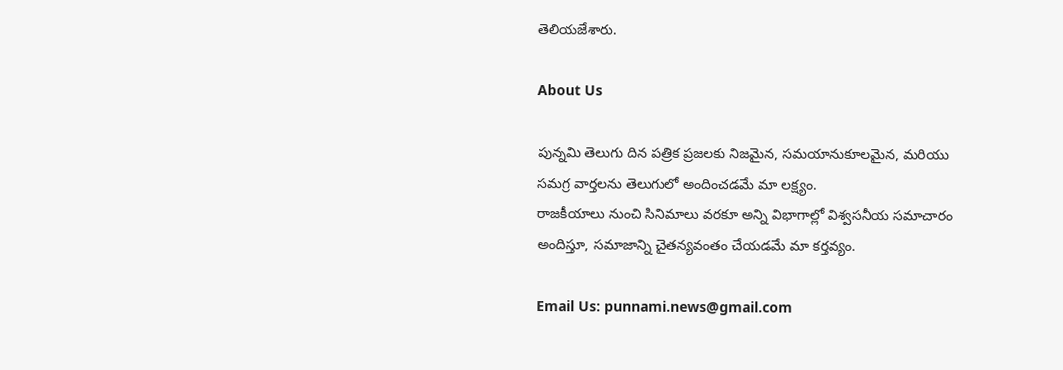తెలియజేశారు.

About Us

పున్నమి తెలుగు దిన పత్రిక ప్రజలకు నిజమైన, సమయానుకూలమైన, మరియు సమగ్ర వార్తలను తెలుగులో అందించడమే మా లక్ష్యం.
రాజకీయాలు నుంచి సినిమాలు వరకూ అన్ని విభాగాల్లో విశ్వసనీయ సమాచారం అందిస్తూ, సమాజాన్ని చైతన్యవంతం చేయడమే మా కర్తవ్యం.

Email Us: punnami.news@gmail.com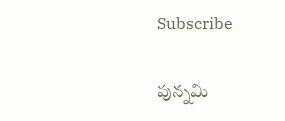Subscribe

పున్నమి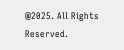@2025. All Rights Reserved.